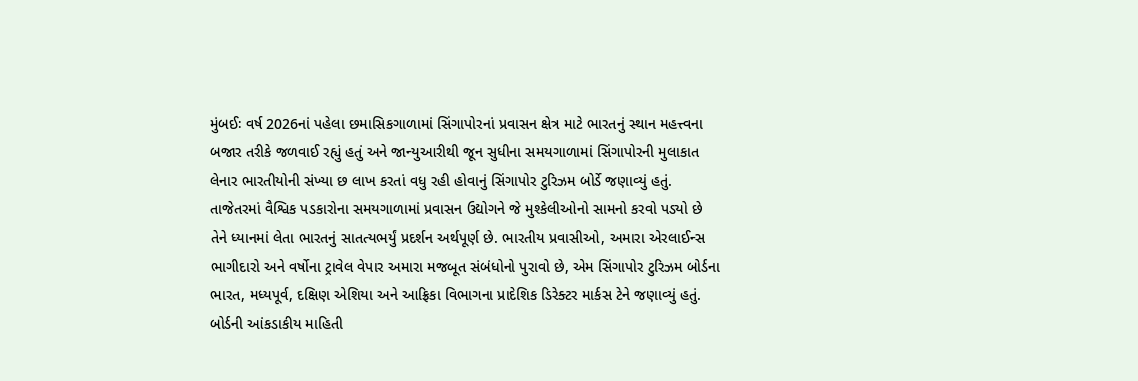મુંબઈઃ વર્ષ 2026નાં પહેલા છમાસિકગાળામાં સિંગાપોરનાં પ્રવાસન ક્ષેત્ર માટે ભારતનું સ્થાન મહત્ત્વના બજાર તરીકે જળવાઈ રહ્યું હતું અને જાન્યુઆરીથી જૂન સુધીના સમયગાળામાં સિંગાપોરની મુલાકાત લેનાર ભારતીયોની સંખ્યા છ લાખ કરતાં વધુ રહી હોવાનું સિંગાપોર ટુરિઝમ બોર્ડે જણાવ્યું હતું.
તાજેતરમાં વૈશ્વિક પડકારોના સમયગાળામાં પ્રવાસન ઉદ્યોગને જે મુશ્કેલીઓનો સામનો કરવો પડ્યો છે તેને ધ્યાનમાં લેતા ભારતનું સાતત્યભર્યું પ્રદર્શન અર્થપૂર્ણ છે. ભારતીય પ્રવાસીઓ, અમારા એરલાઈન્સ ભાગીદારો અને વર્ષોના ટ્રાવેલ વેપાર અમારા મજબૂત સંબંધોનો પુરાવો છે, એમ સિંગાપોર ટુરિઝમ બોર્ડના ભારત, મધ્યપૂર્વ, દક્ષિણ એશિયા અને આફ્રિકા વિભાગના પ્રાદેશિક ડિરેક્ટર માર્કસ ટેને જણાવ્યું હતું.
બોર્ડની આંકડાકીય માહિતી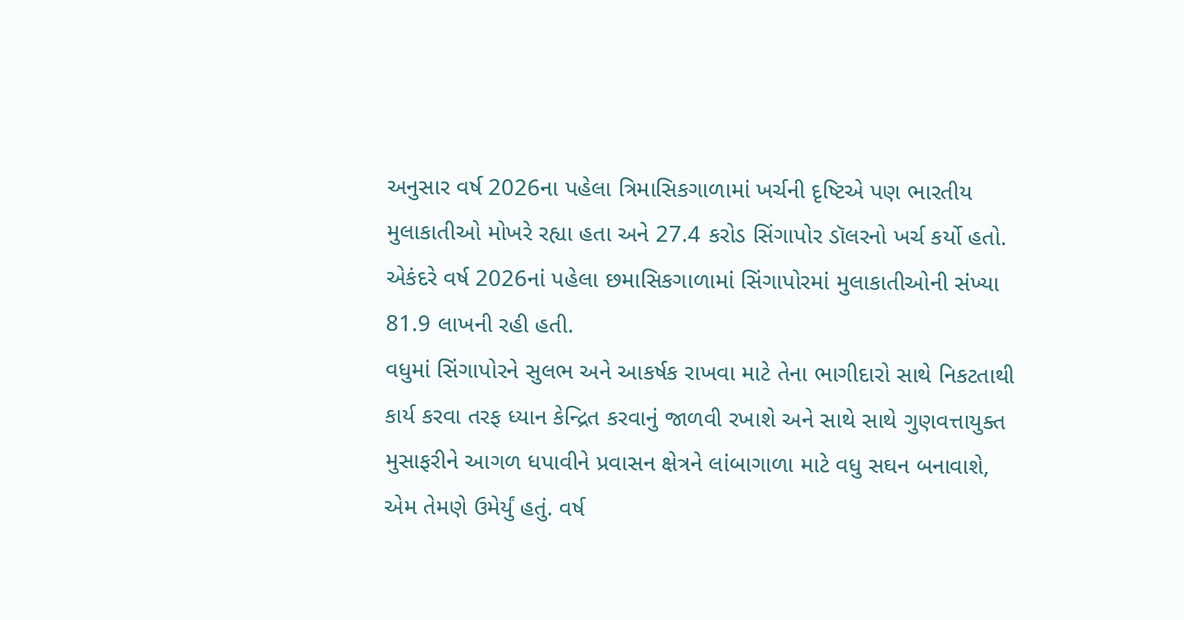અનુસાર વર્ષ 2026ના પહેલા ત્રિમાસિકગાળામાં ખર્ચની દૃષ્ટિએ પણ ભારતીય મુલાકાતીઓ મોખરે રહ્યા હતા અને 27.4 કરોડ સિંગાપોર ડૉલરનો ખર્ચ કર્યો હતો. એકંદરે વર્ષ 2026નાં પહેલા છમાસિકગાળામાં સિંગાપોરમાં મુલાકાતીઓની સંખ્યા 81.9 લાખની રહી હતી.
વધુમાં સિંગાપોરને સુલભ અને આકર્ષક રાખવા માટે તેના ભાગીદારો સાથે નિકટતાથી કાર્ય કરવા તરફ ધ્યાન કેન્દ્રિત કરવાનું જાળવી રખાશે અને સાથે સાથે ગુણવત્તાયુક્ત મુસાફરીને આગળ ધપાવીને પ્રવાસન ક્ષેત્રને લાંબાગાળા માટે વધુ સઘન બનાવાશે, એમ તેમણે ઉમેર્યું હતું. વર્ષ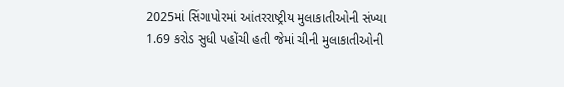2025માં સિંગાપોરમાં આંતરરાષ્ટ્રીય મુલાકાતીઓની સંખ્યા 1.69 કરોડ સુધી પહોંચી હતી જેમાં ચીની મુલાકાતીઓની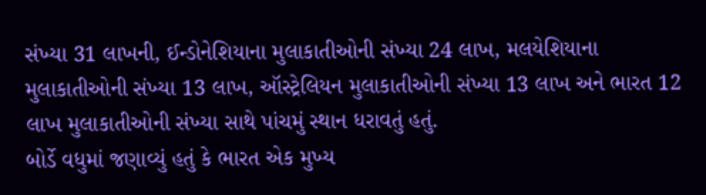સંખ્યા 31 લાખની, ઈન્ડોનેશિયાના મુલાકાતીઓની સંખ્યા 24 લાખ, મલયેશિયાના મુલાકાતીઓની સંખ્યા 13 લાખ, ઑસ્ટ્રેલિયન મુલાકાતીઓની સંખ્યા 13 લાખ અને ભારત 12 લાખ મુલાકાતીઓની સંખ્યા સાથે પાંચમું સ્થાન ધરાવતું હતું.
બોર્ડે વધુમાં જણાવ્યું હતું કે ભારત એક મુખ્ય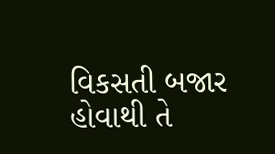વિકસતી બજાર હોવાથી તે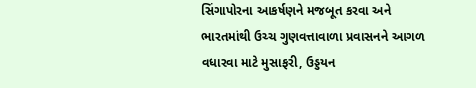સિંગાપોરના આકર્ષણને મજબૂત કરવા અને ભારતમાંથી ઉચ્ચ ગુણવત્તાવાળા પ્રવાસનને આગળ વધારવા માટે મુસાફરી, ઉડ્ડયન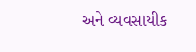અને વ્યવસાયીક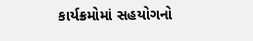કાર્યક્રમોમાં સહયોગનો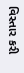વિસ્તાર કરી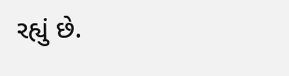રહ્યું છે.